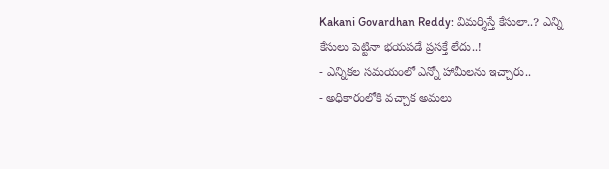Kakani Govardhan Reddy: విమర్శిస్తే కేసులా..? ఎన్ని కేసులు పెట్టినా భయపడే ప్రసక్తే లేదు..!
- ఎన్నికల సమయంలో ఎన్నో హామీలను ఇచ్చారు..
- అధికారంలోకి వచ్చాక అమలు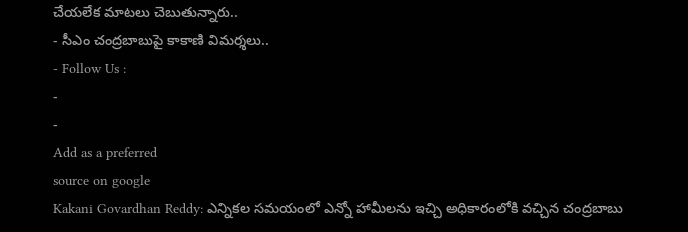చేయలేక మాటలు చెబుతున్నారు..
- సీఎం చంద్రబాబుపై కాకాణి విమర్శలు..
- Follow Us :
-
-
Add as a preferred
source on google
Kakani Govardhan Reddy: ఎన్నికల సమయంలో ఎన్నో హామీలను ఇచ్చి అధికారంలోకి వచ్చిన చంద్రబాబు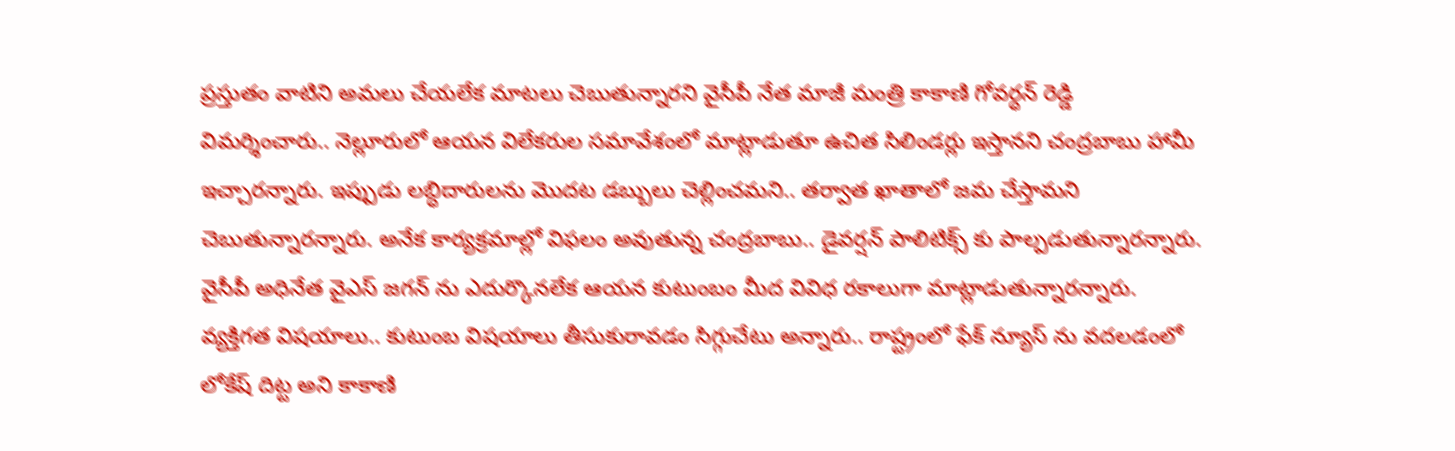ప్రస్తుతం వాటిని అమలు చేయలేక మాటలు చెబుతున్నారని వైసీపీ నేత మాజీ మంత్రి కాకాణి గోవర్ధన్ రెడ్డి విమర్శించారు.. నెల్లూరులో ఆయన విలేకరుల సమావేశంలో మాట్లాడుతూ ఉచిత సిలిండర్లు ఇస్తానని చంద్రబాబు హామీ ఇచ్చారన్నారు. ఇప్పుడు లబ్ధిదారులను మొదట డబ్బులు చెల్లించమని.. తర్వాత ఖాతాలో జమ చేస్తామని చెబుతున్నారన్నారు. అనేక కార్యక్రమాల్లో విఫలం అవుతున్న చంద్రబాబు.. డైవర్షన్ పాలిటిక్స్ కు పాల్పడుతున్నారన్నారు. వైసీపీ అధినేత వైఎస్ జగన్ ను ఎదుర్కొనలేక ఆయన కుటుంబం మీద వివిధ రకాలుగా మాట్లాడుతున్నారన్నారు. వ్యక్తిగత విషయాలు.. కుటుంబ విషయాలు తీసుకురావడం సిగ్గుచేటు అన్నారు.. రాష్ట్రంలో ఫేక్ న్యూస్ ను వదలడంలో లోకేష్ దిట్ట అని కాకాణి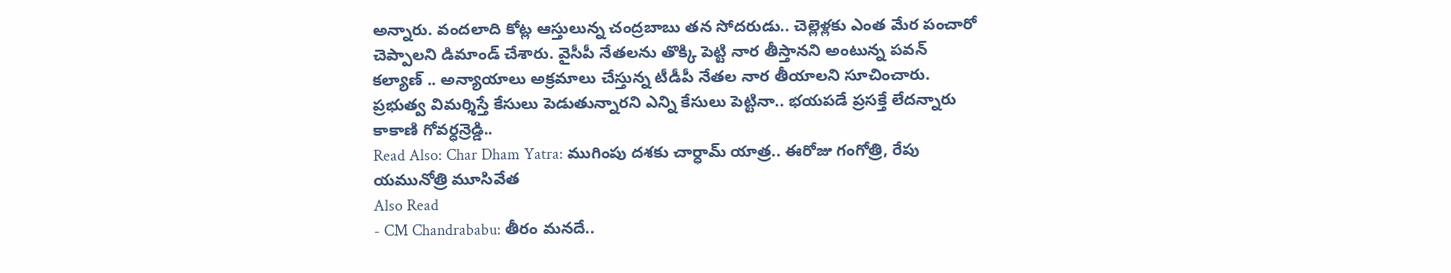అన్నారు. వందలాది కోట్ల ఆస్తులున్న చంద్రబాబు తన సోదరుడు.. చెల్లెళ్లకు ఎంత మేర పంచారో చెప్పాలని డిమాండ్ చేశారు. వైసీపీ నేతలను తొక్కి పెట్టి నార తీస్తానని అంటున్న పవన్ కల్యాణ్ .. అన్యాయాలు అక్రమాలు చేస్తున్న టీడీపీ నేతల నార తీయాలని సూచించారు. ప్రభుత్వ విమర్శిస్తే కేసులు పెడుతున్నారని ఎన్ని కేసులు పెట్టినా.. భయపడే ప్రసక్తే లేదన్నారు కాకాణి గోవర్ధన్రెడ్డి..
Read Also: Char Dham Yatra: ముగింపు దశకు చార్ధామ్ యాత్ర.. ఈరోజు గంగోత్రి, రేపు యమునోత్రి మూసివేత
Also Read
- CM Chandrababu: తీరం మనదే..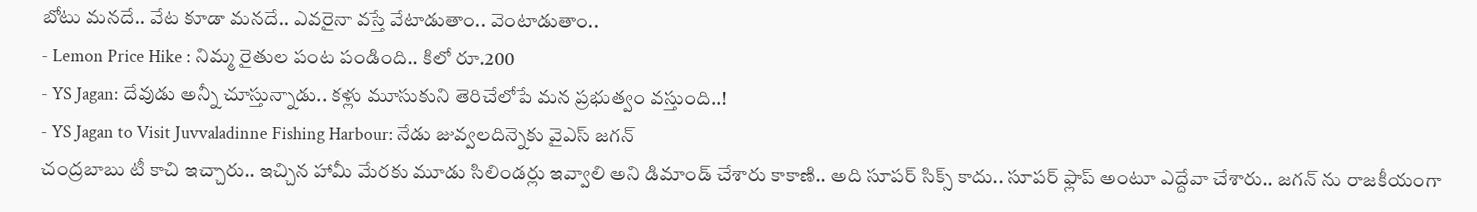బోటు మనదే.. వేట కూడా మనదే.. ఎవరైనా వస్తే వేటాడుతాం.. వెంటాడుతాం..
- Lemon Price Hike : నిమ్మ రైతుల పంట పండింది.. కిలో రూ.200
- YS Jagan: దేవుడు అన్నీ చూస్తున్నాడు.. కళ్లు మూసుకుని తెరిచేలోపే మన ప్రభుత్వం వస్తుంది..!
- YS Jagan to Visit Juvvaladinne Fishing Harbour: నేడు జువ్వలదిన్నెకు వైఎస్ జగన్
చంద్రబాబు టీ కాచి ఇచ్చారు.. ఇచ్చిన హామీ మేరకు మూడు సిలిండర్లు ఇవ్వాలి అని డిమాండ్ చేశారు కాకాణి.. అది సూపర్ సిక్స్ కాదు.. సూపర్ ఫ్లాప్ అంటూ ఎద్దేవా చేశారు.. జగన్ ను రాజకీయంగా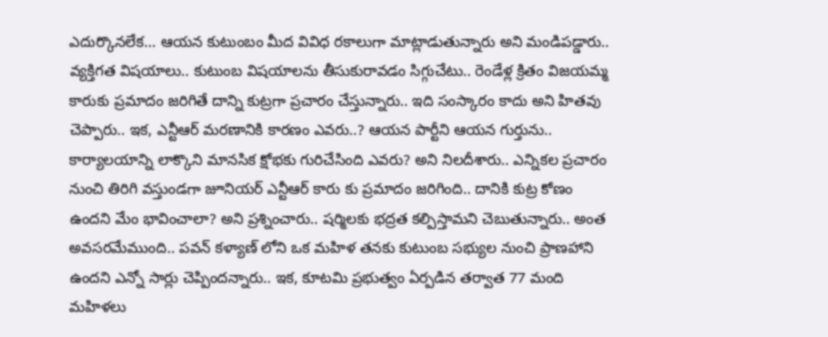ఎదుర్కొనలేక… ఆయన కుటుంబం మీద వివిధ రకాలుగా మాట్లాడుతున్నారు అని మండిపడ్డారు.. వ్యక్తిగత విషయాలు.. కుటుంబ విషయాలను తీసుకురావడం సిగ్గుచేటు.. రెండేళ్ల క్రితం విజయమ్మ కారుకు ప్రమాదం జరిగితే దాన్ని కుట్రగా ప్రచారం చేస్తున్నారు.. ఇది సంస్కారం కాదు అని హితవు చెప్పారు.. ఇక, ఎన్టీఆర్ మరణానికి కారణం ఎవరు..? ఆయన పార్టీని ఆయన గుర్తును.. కార్యాలయాన్ని లాక్కొని మానసిక క్షోభకు గురిచేసింది ఎవరు? అని నిలదీశారు.. ఎన్నికల ప్రచారం నుంచి తిరిగి వస్తుండగా జూనియర్ ఎన్టీఆర్ కారు కు ప్రమాదం జరిగింది.. దానికి కుట్ర కోణం ఉందని మేం భావించాలా? అని ప్రశ్నించారు.. షర్మిలకు భద్రత కల్పిస్తామని చెబుతున్నారు.. అంత అవసరమేముంది.. పవన్ కళ్యాణ్ లోని ఒక మహిళ తనకు కుటుంబ సభ్యుల నుంచి ప్రాణహాని ఉందని ఎన్నో సార్లు చెప్పిందన్నారు.. ఇక, కూటమి ప్రభుత్వం ఏర్పడిన తర్వాత 77 మంది మహిళలు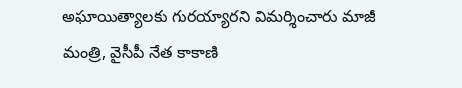అఘాయిత్యాలకు గురయ్యారని విమర్శించారు మాజీ మంత్రి, వైసీపీ నేత కాకాణి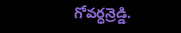గోవర్ధన్రెడ్డి.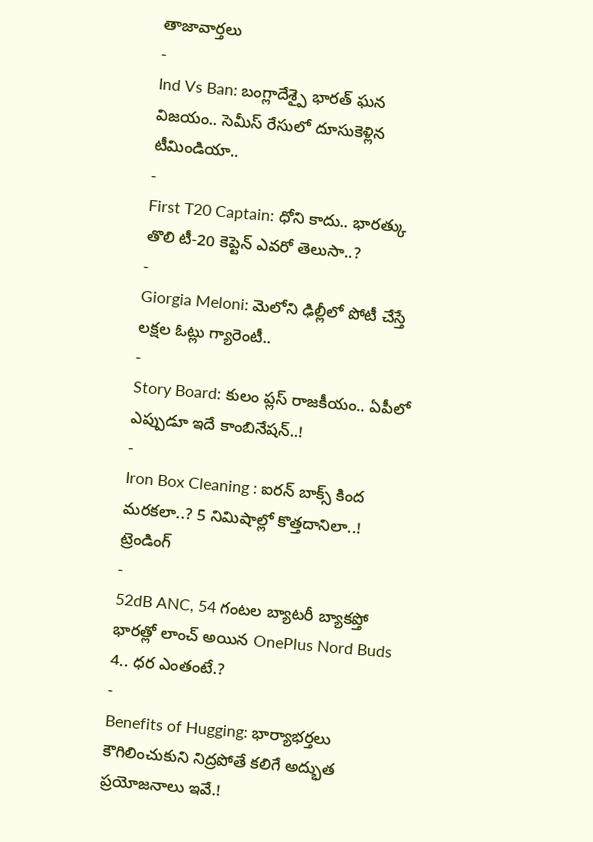తాజావార్తలు
-
Ind Vs Ban: బంగ్లాదేశ్పై భారత్ ఘన విజయం.. సెమీస్ రేసులో దూసుకెళ్లిన టీమిండియా..
-
First T20 Captain: ధోని కాదు.. భారత్కు తొలి టీ-20 కెప్టెన్ ఎవరో తెలుసా..?
-
Giorgia Meloni: మెలోని ఢిల్లీలో పోటీ చేస్తే లక్షల ఓట్లు గ్యారెంటీ..
-
Story Board: కులం ప్లస్ రాజకీయం.. ఏపీలో ఎప్పుడూ ఇదే కాంబినేషన్..!
-
Iron Box Cleaning : ఐరన్ బాక్స్ కింద మరకలా..? 5 నిమిషాల్లో కొత్తదానిలా..!
ట్రెండింగ్
-
52dB ANC, 54 గంటల బ్యాటరీ బ్యాకప్తో భారత్లో లాంచ్ అయిన OnePlus Nord Buds 4.. ధర ఎంతంటే.?
-
Benefits of Hugging: భార్యాభర్తలు కౌగిలించుకుని నిద్రపోతే కలిగే అద్భుత ప్రయోజనాలు ఇవే.!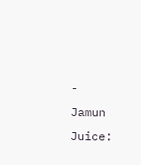-
Jamun Juice: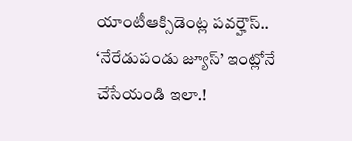యాంటీఆక్సిడెంట్ల పవర్హౌస్.. ‘నేరేడుపండు జ్యూస్’ ఇంట్లోనే చేసేయండి ఇలా.!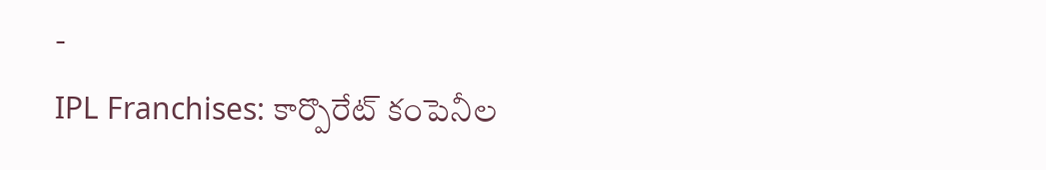-
IPL Franchises: కార్పొరేట్ కంపెనీల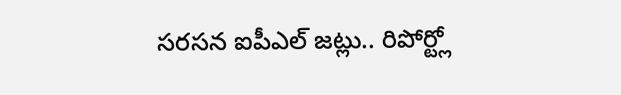సరసన ఐపీఎల్ జట్లు.. రిపోర్ట్లో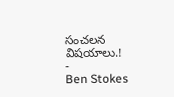సంచలన విషయాలు.!
-
Ben Stokes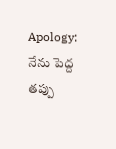Apology: నేను పెద్ద తప్పు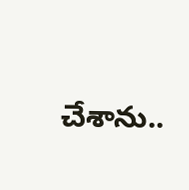చేశాను..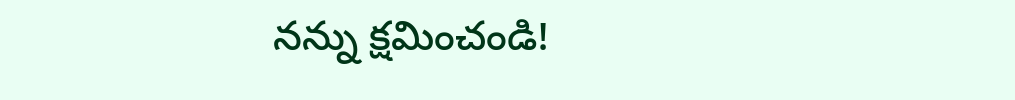నన్ను క్షమించండి!